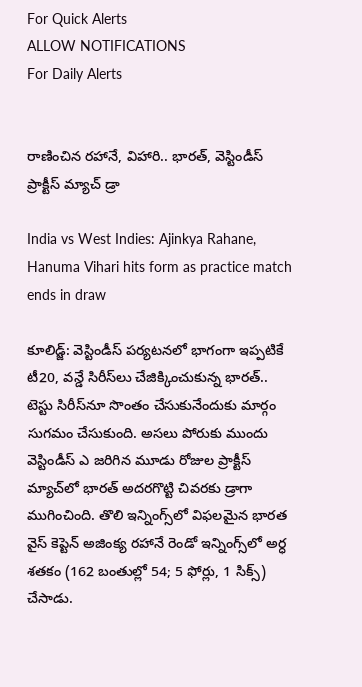For Quick Alerts
ALLOW NOTIFICATIONS
For Daily Alerts


రాణించిన రహానే, విహారి.. భారత్‌, వెస్టిండీస్‌ ప్రాక్టీస్‌ మ్యాచ్‌ డ్రా

India vs West Indies: Ajinkya Rahane, Hanuma Vihari hits form as practice match ends in draw

కూలిడ్జ్‌: వెస్టిండీస్ పర్యటనలో భాగంగా ఇప్పటికే టీ20, వన్డే సిరీస్‌లు చేజిక్కించుకున్న భారత్.. టెస్టు సిరీస్‌నూ సొంతం చేసుకునేందుకు మార్గం సుగమం చేసుకుంది. అసలు పోరుకు ముందు వెస్టిండీస్‌ ఎ జరిగిన మూడు రోజుల ప్రాక్టీస్‌ మ్యాచ్‌లో భారత్‌ అదరగొట్టి చివరకు డ్రాగా ముగించింది. తొలి ఇన్నింగ్స్‌లో విఫలమైన భారత వైస్‌ కెప్టెన్‌ అజింక్య రహానే రెండో ఇన్నింగ్స్‌లో అర్ధ శతకం (162 బంతుల్లో 54; 5 ఫోర్లు, 1 సిక్స్‌) చేసాడు.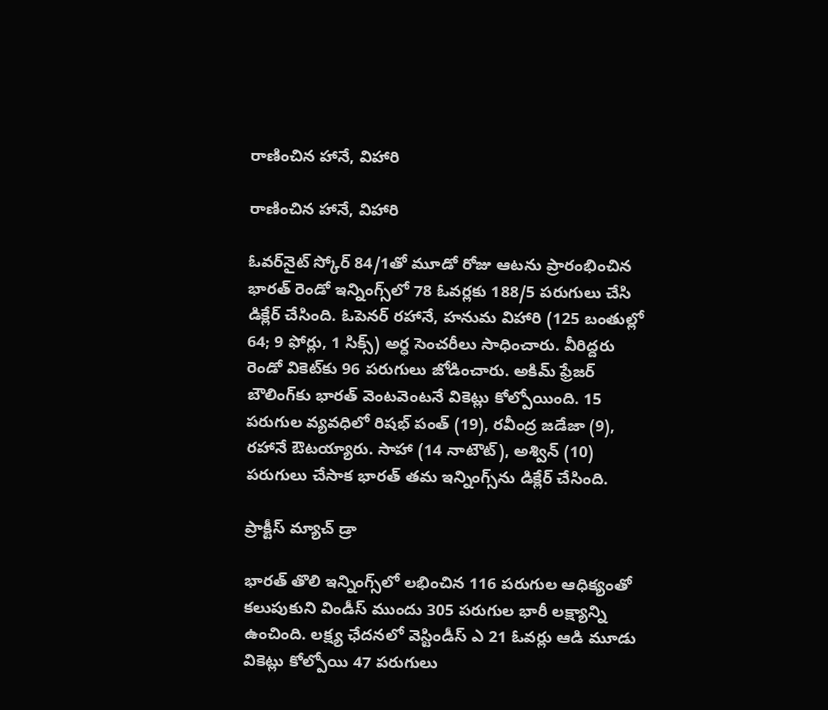రాణించిన హానే, విహారి

రాణించిన హానే, విహారి

ఓవర్‌నైట్‌ స్కోర్‌ 84/1తో మూడో రోజు ఆటను ప్రారంభించిన భారత్ రెండో ఇన్నింగ్స్‌లో 78 ఓవర్లకు 188/5 పరుగులు చేసి డిక్లేర్‌ చేసింది. ఓపెనర్ రహానే, హనుమ విహారి (125 బంతుల్లో 64; 9 ఫోర్లు, 1 సిక్స్‌) అర్ధ సెంచరీలు సాధించారు. వీరిద్దరు రెండో వికెట్‌కు 96 పరుగులు జోడించారు. అకిమ్‌ ఫ్రేజర్‌ బౌలింగ్‌కు భారత్‌ వెంటవెంటనే వికెట్లు కోల్పోయింది. 15 పరుగుల వ్యవధిలో రిషభ్‌ పంత్‌ (19), రవీంద్ర జడేజా (9), రహానే ఔటయ్యారు. సాహా (14 నాటౌట్‌), అశ్విన్‌ (10) పరుగులు చేసాక భారత్‌ తమ ఇన్నింగ్స్‌ను డిక్లేర్‌ చేసింది.

ప్రాక్టీస్‌ మ్యాచ్‌ డ్రా

భారత్‌ తొలి ఇన్నింగ్స్‌లో లభించిన 116 పరుగుల ఆధిక్యంతో కలుపుకుని విండీస్‌ ముందు 305 పరుగుల భారీ లక్ష్యాన్ని ఉంచింది. లక్ష్య ఛేదనలో వెస్టిండీస్‌ ఎ 21 ఓవర్లు ఆడి మూడు వికెట్లు కోల్పోయి 47 పరుగులు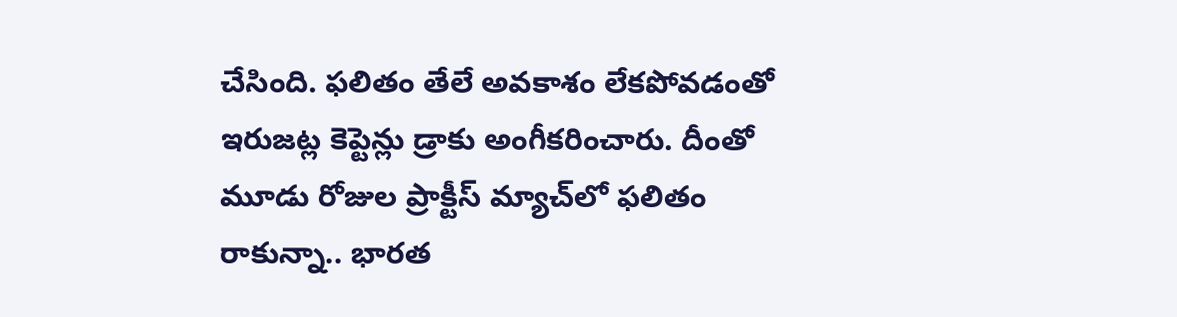చేసింది. ఫలితం తేలే అవకాశం లేకపోవడంతో ఇరుజట్ల కెప్టెన్లు డ్రాకు అంగీకరించారు. దీంతో మూడు రోజుల ప్రాక్టీస్‌ మ్యాచ్‌లో ఫలితం రాకున్నా.. భారత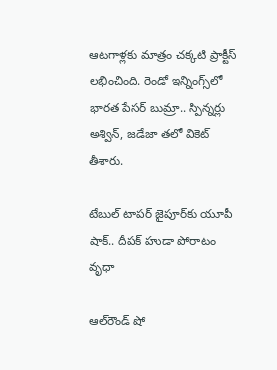ఆటగాళ్లకు మాత్రం చక్కటి ప్రాక్టీస్ లభించింది. రెండో ఇన్నింగ్స్‌లో భారత పేసర్ బుమ్రా.. స్పిన్నర్లు అశ్విన్‌, జడేజా తలో వికెట్‌ తీశారు.

టేబుల్‌ టాపర్‌ జైపూర్‌కు యూపీ షాక్.. దీపక్ హుడా పోరాటం వృధా

ఆల్‌రౌండ్ షో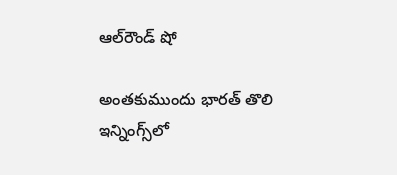ఆల్‌రౌండ్ షో

అంతకుముందు భారత్ తొలి ఇన్నింగ్స్‌లో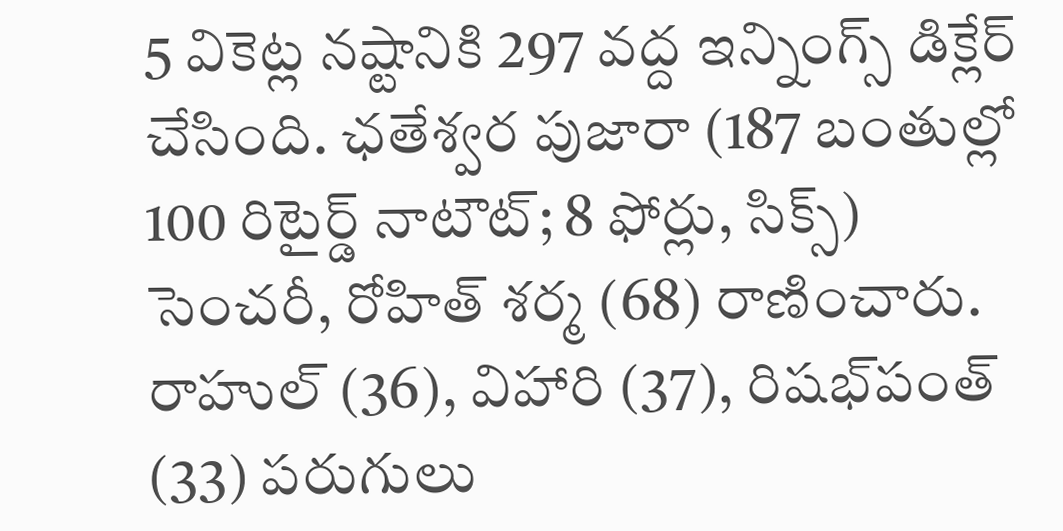5 వికెట్ల నష్టానికి 297 వద్ద ఇన్నింగ్స్ డిక్లేర్‌ చేసింది. ఛతేశ్వర పుజారా (187 బంతుల్లో 100 రిటైర్డ్‌ నాటౌట్‌; 8 ఫోర్లు, సిక్స్‌) సెంచరీ, రోహిత్‌ శర్మ (68) రాణించారు. రాహుల్‌ (36), విహారి (37), రిషభ్‌పంత్‌ (33) పరుగులు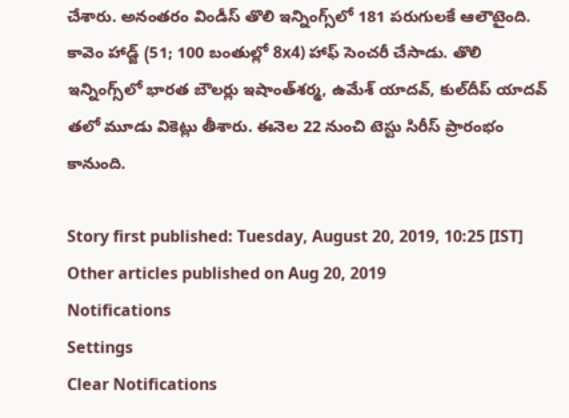చేశారు. అనంతరం విండీస్‌ తొలి ఇన్నింగ్స్‌లో 181 పరుగులకే ఆలౌటైంది. కావెం హాడ్జ్‌ (51; 100 బంతుల్లో 8x4) హాఫ్ సెంచరీ చేసాడు. తొలి ఇన్నింగ్స్‌లో భారత బౌలర్లు ఇషాంత్‌శర్మ, ఉమేశ్‌ యాదవ్‌, కుల్‌దీప్‌ యాదవ్‌ తలో మూడు వికెట్లు తీశారు. ఈనెల 22 నుంచి టెస్టు సిరీస్‌ ప్రారంభం కానుంది.

Story first published: Tuesday, August 20, 2019, 10:25 [IST]
Other articles published on Aug 20, 2019
Notifications
Settings
Clear Notifications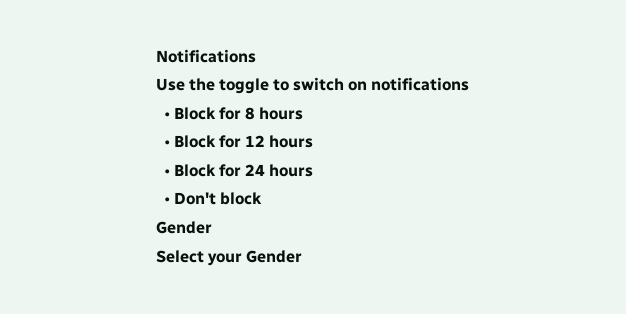Notifications
Use the toggle to switch on notifications
  • Block for 8 hours
  • Block for 12 hours
  • Block for 24 hours
  • Don't block
Gender
Select your Gender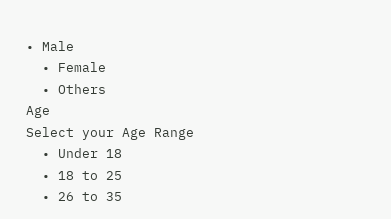• Male
  • Female
  • Others
Age
Select your Age Range
  • Under 18
  • 18 to 25
  • 26 to 35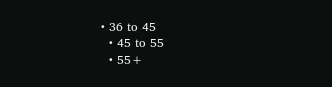• 36 to 45
  • 45 to 55
  • 55+